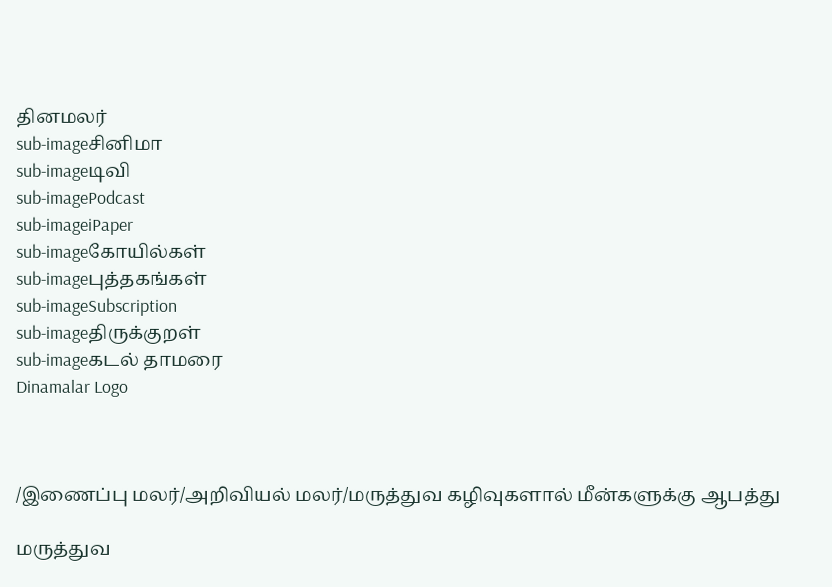தினமலர்
sub-imageசினிமா
sub-imageடிவி
sub-imagePodcast
sub-imageiPaper
sub-imageகோயில்கள்
sub-imageபுத்தகங்கள்
sub-imageSubscription
sub-imageதிருக்குறள்
sub-imageகடல் தாமரை
Dinamalar Logo



/இணைப்பு மலர்/அறிவியல் மலர்/மருத்துவ கழிவுகளால் மீன்களுக்கு ஆபத்து

மருத்துவ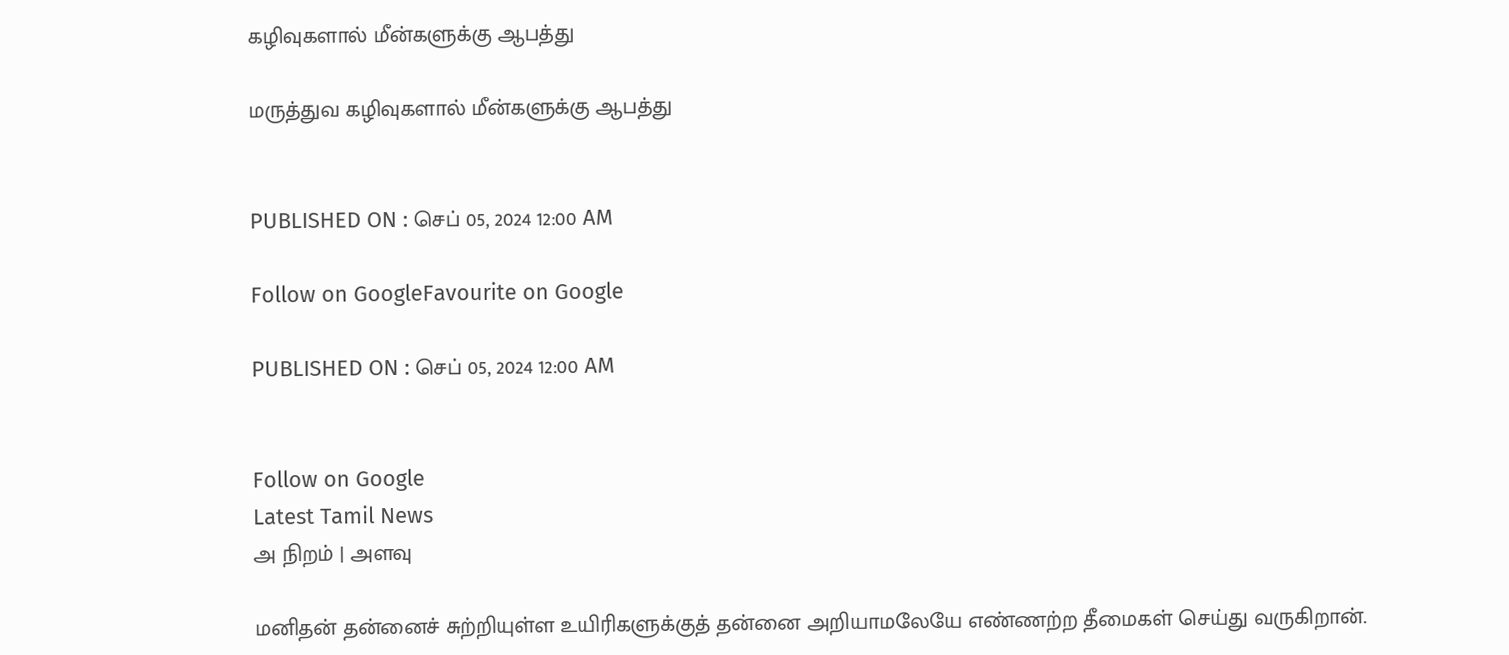கழிவுகளால் மீன்களுக்கு ஆபத்து

மருத்துவ கழிவுகளால் மீன்களுக்கு ஆபத்து


PUBLISHED ON : செப் 05, 2024 12:00 AM

Follow on GoogleFavourite on Google

PUBLISHED ON : செப் 05, 2024 12:00 AM


Follow on Google
Latest Tamil News
அ நிறம் | அளவு

மனிதன் தன்னைச் சுற்றியுள்ள உயிரிகளுக்குத் தன்னை அறியாமலேயே எண்ணற்ற தீமைகள் செய்து வருகிறான்.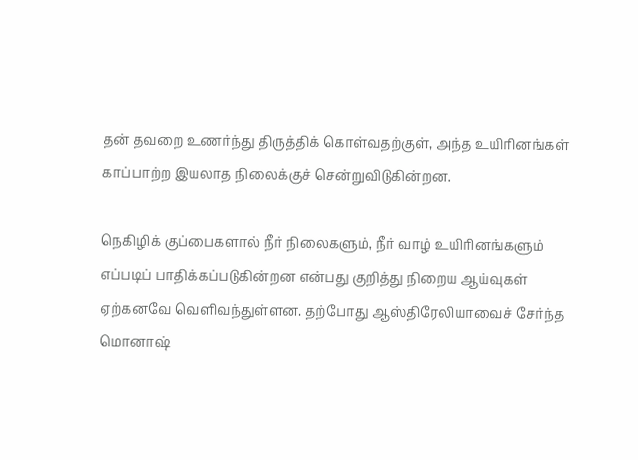தன் தவறை உணர்ந்து திருத்திக் கொள்வதற்குள், அந்த உயிரினங்கள் காப்பாற்ற இயலாத நிலைக்குச் சென்றுவிடுகின்றன.

நெகிழிக் குப்பைகளால் நீர் நிலைகளும், நீர் வாழ் உயிரினங்களும் எப்படிப் பாதிக்கப்படுகின்றன என்பது குறித்து நிறைய ஆய்வுகள் ஏற்கனவே வெளிவந்துள்ளன. தற்போது ஆஸ்திரேலியாவைச் சேர்ந்த மொனாஷ்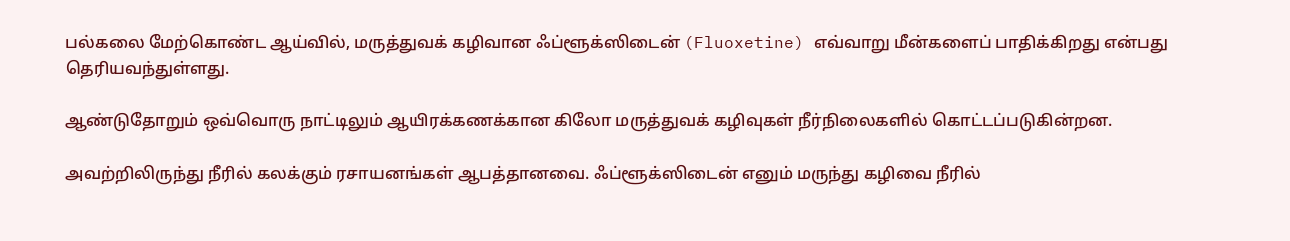பல்கலை மேற்கொண்ட ஆய்வில், மருத்துவக் கழிவான ஃப்ளூக்ஸிடைன் (Fluoxetine) எவ்வாறு மீன்களைப் பாதிக்கிறது என்பது தெரியவந்துள்ளது.

ஆண்டுதோறும் ஒவ்வொரு நாட்டிலும் ஆயிரக்கணக்கான கிலோ மருத்துவக் கழிவுகள் நீர்நிலைகளில் கொட்டப்படுகின்றன.

அவற்றிலிருந்து நீரில் கலக்கும் ரசாயனங்கள் ஆபத்தானவை. ஃப்ளூக்ஸிடைன் எனும் மருந்து கழிவை நீரில்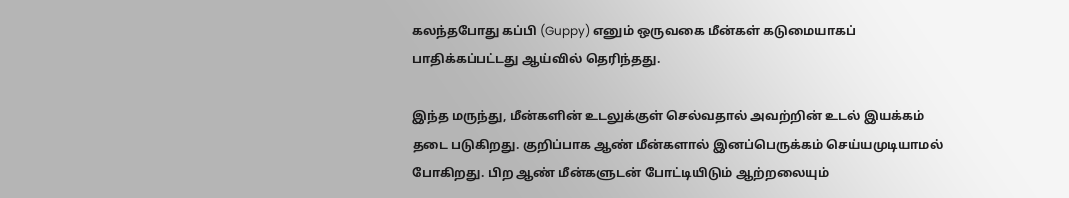கலந்தபோது கப்பி (Guppy) எனும் ஒருவகை மீன்கள் கடுமையாகப் பாதிக்கப்பட்டது ஆய்வில் தெரிந்தது.

இந்த மருந்து, மீன்களின் உடலுக்குள் செல்வதால் அவற்றின் உடல் இயக்கம் தடை படுகிறது. குறிப்பாக ஆண் மீன்களால் இனப்பெருக்கம் செய்யமுடியாமல் போகிறது. பிற ஆண் மீன்களுடன் போட்டியிடும் ஆற்றலையும்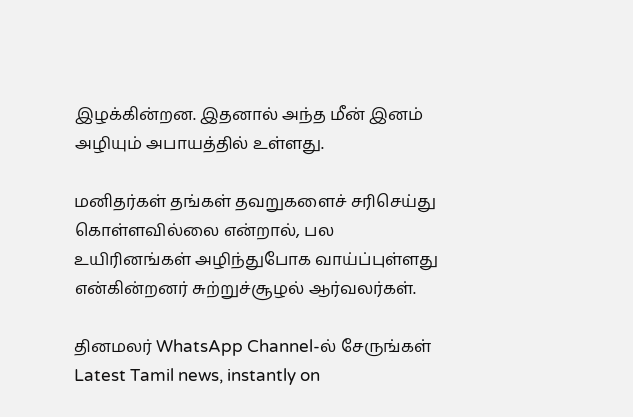இழக்கின்றன. இதனால் அந்த மீன் இனம் அழியும் அபாயத்தில் உள்ளது.

மனிதர்கள் தங்கள் தவறுகளைச் சரிசெய்து கொள்ளவில்லை என்றால், பல உயிரினங்கள் அழிந்துபோக வாய்ப்புள்ளது என்கின்றனர் சுற்றுச்சூழல் ஆர்வலர்கள்.

தினமலர் WhatsApp Channel-ல் சேருங்கள்
Latest Tamil news, instantly on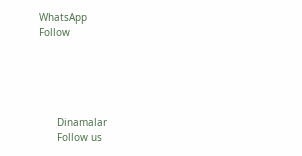WhatsApp
Follow





      Dinamalar
      Follow us